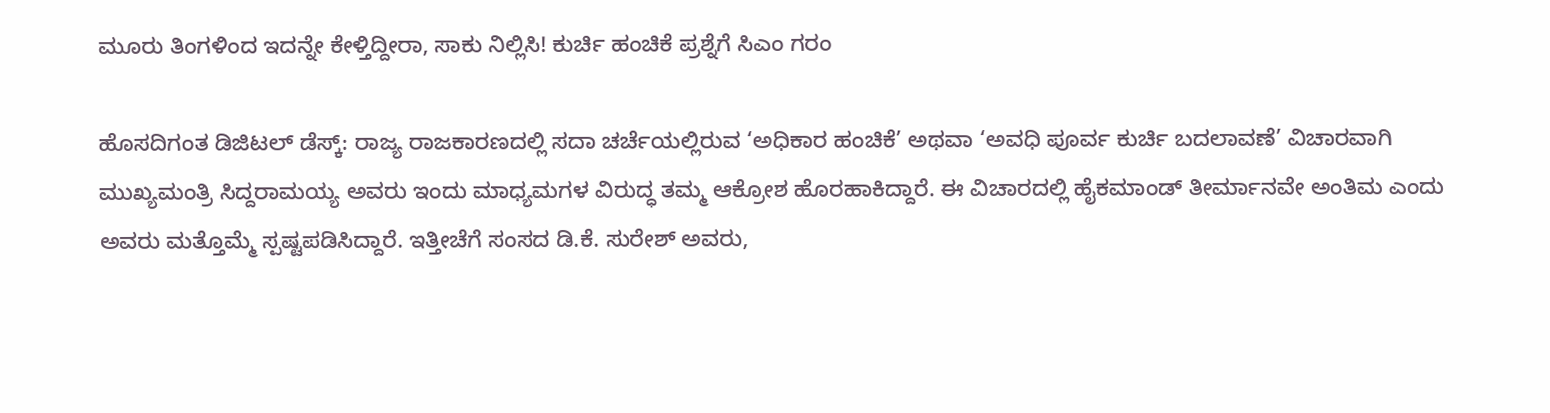ಮೂರು ತಿಂಗಳಿಂದ ಇದನ್ನೇ ಕೇಳ್ತಿದ್ದೀರಾ, ಸಾಕು ನಿಲ್ಲಿಸಿ! ಕುರ್ಚಿ ಹಂಚಿಕೆ ಪ್ರಶ್ನೆಗೆ ಸಿಎಂ ಗರಂ

ಹೊಸದಿಗಂತ ಡಿಜಿಟಲ್ ಡೆಸ್ಕ್: ರಾಜ್ಯ ರಾಜಕಾರಣದಲ್ಲಿ ಸದಾ ಚರ್ಚೆಯಲ್ಲಿರುವ ‘ಅಧಿಕಾರ ಹಂಚಿಕೆ’ ಅಥವಾ ‘ಅವಧಿ ಪೂರ್ವ ಕುರ್ಚಿ ಬದಲಾವಣೆ’ ವಿಚಾರವಾಗಿ ಮುಖ್ಯಮಂತ್ರಿ ಸಿದ್ದರಾಮಯ್ಯ ಅವರು ಇಂದು ಮಾಧ್ಯಮಗಳ ವಿರುದ್ಧ ತಮ್ಮ ಆಕ್ರೋಶ ಹೊರಹಾಕಿದ್ದಾರೆ. ಈ ವಿಚಾರದಲ್ಲಿ ಹೈಕಮಾಂಡ್ ತೀರ್ಮಾನವೇ ಅಂತಿಮ ಎಂದು ಅವರು ಮತ್ತೊಮ್ಮೆ ಸ್ಪಷ್ಟಪಡಿಸಿದ್ದಾರೆ. ಇತ್ತೀಚೆಗೆ ಸಂಸದ ಡಿ.ಕೆ. ಸುರೇಶ್ ಅವರು,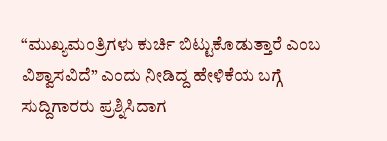“ಮುಖ್ಯಮಂತ್ರಿಗಳು ಕುರ್ಚಿ ಬಿಟ್ಟುಕೊಡುತ್ತಾರೆ ಎಂಬ ವಿಶ್ವಾಸವಿದೆ” ಎಂದು ನೀಡಿದ್ದ ಹೇಳಿಕೆಯ ಬಗ್ಗೆ ಸುದ್ದಿಗಾರರು ಪ್ರಶ್ನಿಸಿದಾಗ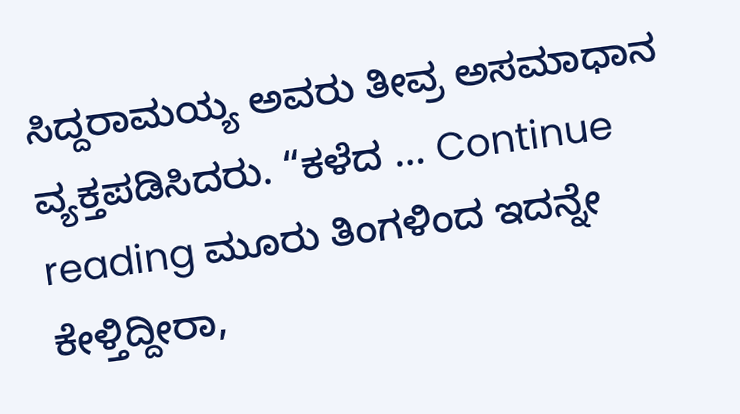ಸಿದ್ದರಾಮಯ್ಯ ಅವರು ತೀವ್ರ ಅಸಮಾಧಾನ ವ್ಯಕ್ತಪಡಿಸಿದರು. “ಕಳೆದ … Continue reading ಮೂರು ತಿಂಗಳಿಂದ ಇದನ್ನೇ ಕೇಳ್ತಿದ್ದೀರಾ,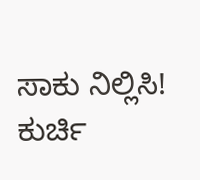ಸಾಕು ನಿಲ್ಲಿಸಿ! ಕುರ್ಚಿ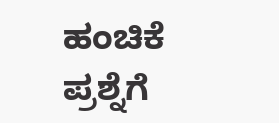ಹಂಚಿಕೆ ಪ್ರಶ್ನೆಗೆ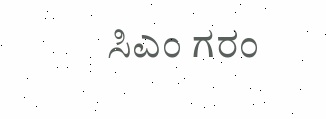ಸಿಎಂ ಗರಂ